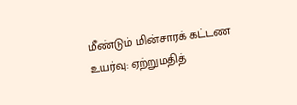மீண்டும் மின்சாரக் கட்டண உயர்வு: ஏற்றுமதித்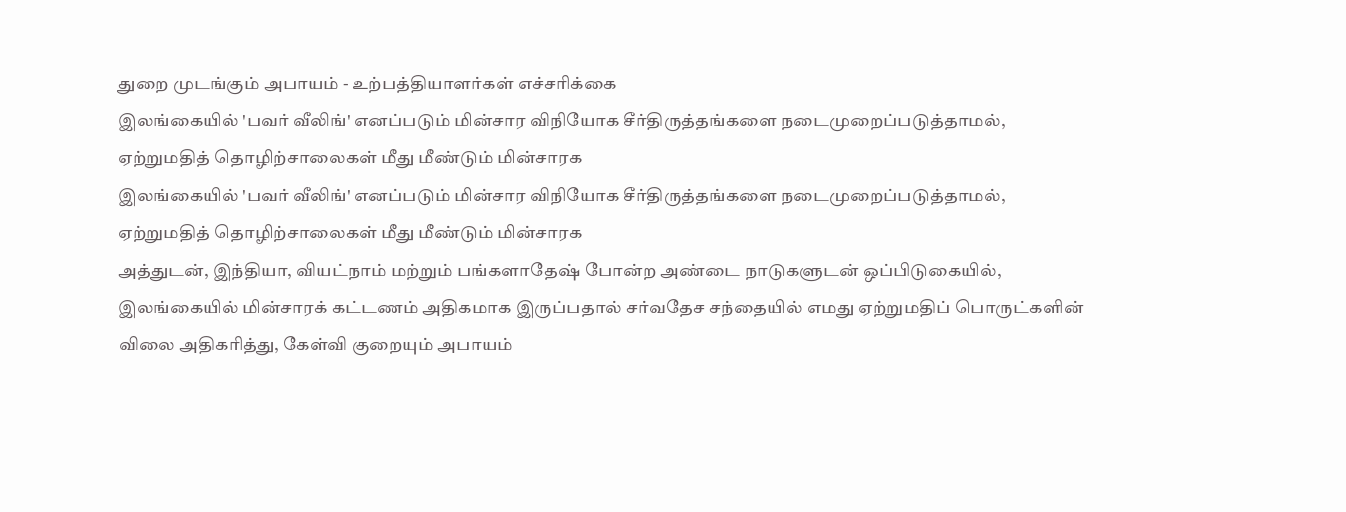துறை முடங்கும் அபாயம் - உற்பத்தியாளர்கள் எச்சரிக்கை
இலங்கையில் 'பவர் வீலிங்' எனப்படும் மின்சார விநியோக சீர்திருத்தங்களை நடைமுறைப்படுத்தாமல், ஏற்றுமதித் தொழிற்சாலைகள் மீது மீண்டும் மின்சாரக
இலங்கையில் 'பவர் வீலிங்' எனப்படும் மின்சார விநியோக சீர்திருத்தங்களை நடைமுறைப்படுத்தாமல், ஏற்றுமதித் தொழிற்சாலைகள் மீது மீண்டும் மின்சாரக
அத்துடன், இந்தியா, வியட்நாம் மற்றும் பங்களாதேஷ் போன்ற அண்டை நாடுகளுடன் ஒப்பிடுகையில், இலங்கையில் மின்சாரக் கட்டணம் அதிகமாக இருப்பதால் சர்வதேச சந்தையில் எமது ஏற்றுமதிப் பொருட்களின் விலை அதிகரித்து, கேள்வி குறையும் அபாயம்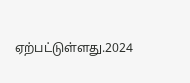ஏற்பட்டுள்ளது.2024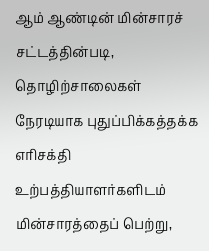ஆம் ஆண்டின் மின்சாரச் சட்டத்தின்படி, தொழிற்சாலைகள் நேரடியாக புதுப்பிக்கத்தக்க எரிசக்தி உற்பத்தியாளர்களிடம் மின்சாரத்தைப் பெற்று,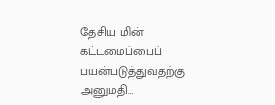தேசிய மின் கட்டமைப்பைப் பயன்படுத்துவதற்கு அனுமதி…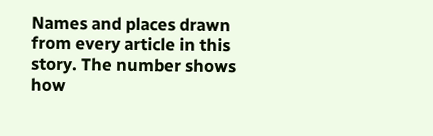Names and places drawn from every article in this story. The number shows how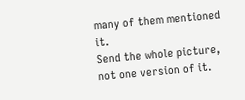many of them mentioned it.
Send the whole picture, not one version of it.